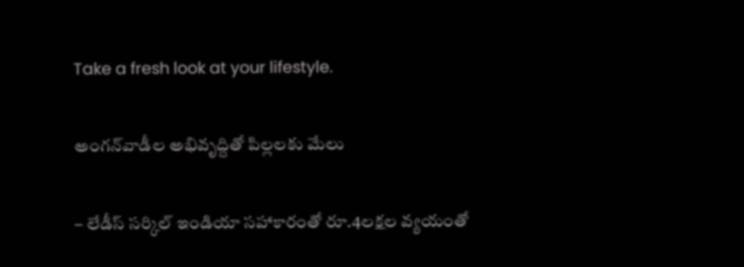Take a fresh look at your lifestyle.

అంగన్‌వాడీల అభివృద్దితో పిల్లలకు మేలు

– లేడీస్‌ సర్కిల్‌ ఇండియా సహాకారంతో రూ.4లక్షల వ్యయంతో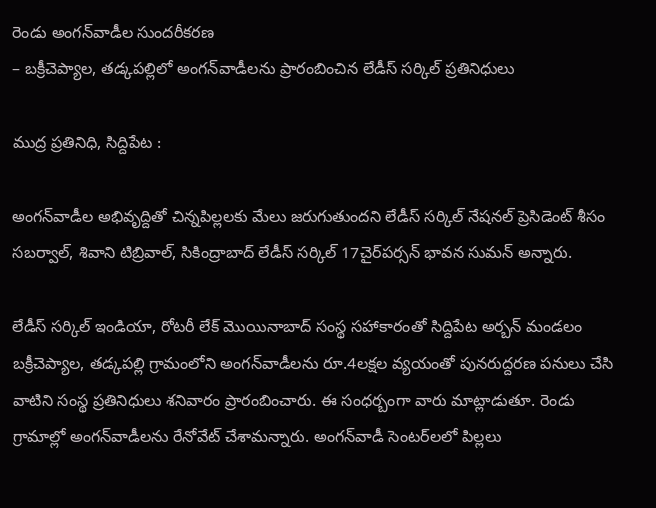రెండు అంగన్‌వాడీల సుందరీకరణ
– బక్రీచెప్యాల, తడ్కపల్లిలో అంగన్‌వాడీలను ప్రారంబించిన లేడీస్‌ సర్కిల్‌ ప్రతినిధులు

ముద్ర ప్రతినిధి, సిద్దిపేట :

అంగన్‌వాడీల అభివృద్దితో చిన్నపిల్లలకు మేలు జరుగుతుందని లేడీస్‌ సర్కిల్‌ నేషనల్‌ ప్రెసిడెంట్‌ శీసం సబర్వాల్, శివాని టిబ్రివాల్, సికింద్రాబాద్‌ లేడీస్‌ సర్కిల్‌ 17చైర్‌పర్సన్‌ భావన సుమన్‌ అన్నారు.

లేడీస్‌ సర్కిల్‌ ఇండియా, రోటరీ లేక్‌ మొయినాబాద్‌ సంస్థ సహాకారంతో సిద్దిపేట అర్బన్‌ మండలం బక్రీచెప్యాల, తడ్కపల్లి గ్రామంలోని అంగన్‌వాడీలను రూ.4లక్షల వ్యయంతో పునరుద్దరణ పనులు చేసి వాటిని సంస్థ ప్రతినిధులు శనివారం ప్రారంబించారు. ఈ సంధర్బంగా వారు మాట్లాడుతూ. రెండు గ్రామాల్లో అంగన్‌వాడీలను రేనోవేట్‌ చేశామన్నారు. అంగన్‌వాడీ సెంటర్‌లలో పిల్లలు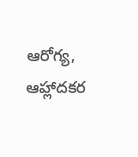ఆరోగ్య, ఆహ్లాదకర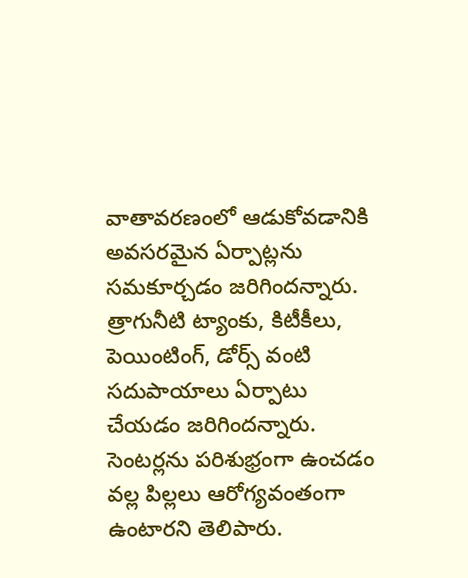వాతావరణంలో ఆడుకోవడానికి అవసరమైన ఏర్పాట్లను సమకూర్చడం జరిగిందన్నారు. త్రాగునీటి ట్యాంకు, కిటీకీలు, పెయింటింగ్, డోర్స్‌ వంటి సదుపాయాలు ఏర్పాటు చేయడం జరిగిందన్నారు. సెంటర్లను పరిశుభ్రంగా ఉంచడం వల్ల పిల్లలు ఆరోగ్యవంతంగా ఉంటారని తెలిపారు.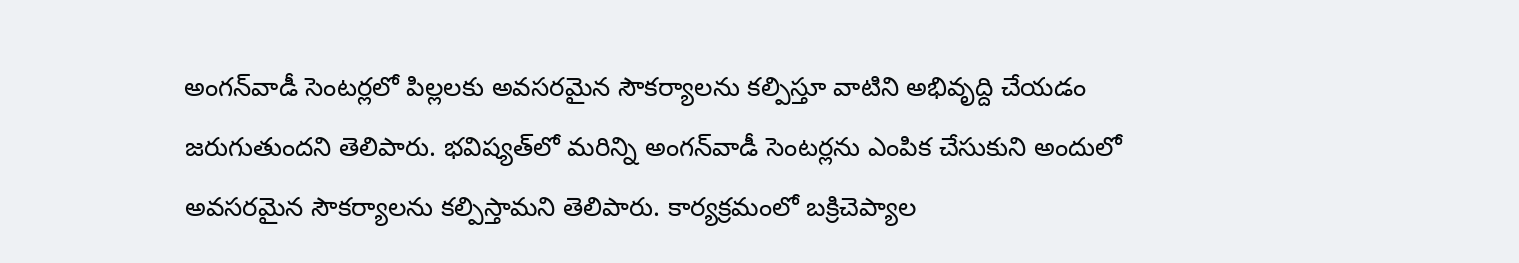అంగన్‌వాడీ సెంటర్లలో పిల్లలకు అవసరమైన సౌకర్యాలను కల్పిస్తూ వాటిని అభివృద్ది చేయడం జరుగుతుందని తెలిపారు. భవిష్యత్‌లో మరిన్ని అంగన్‌వాడీ సెంటర్లను ఎంపిక చేసుకుని అందులో అవసరమైన సౌకర్యాలను కల్పిస్తామని తెలిపారు. కార్యక్రమంలో బక్రిచెప్యాల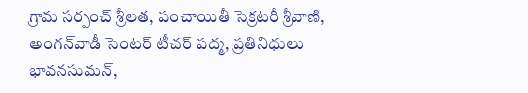గ్రామ సర్పంచ్‌ శ్రీలత, పంచాయితీ సెక్రటరీ శ్రీవాణి, అంగన్‌వాడీ సెంటర్‌ టీచర్‌ పద్మ, ప్రతినిధులు భావనసుమన్,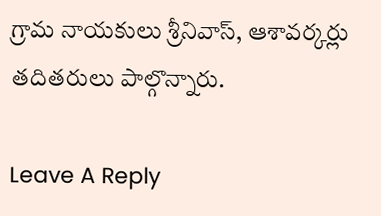గ్రామ నాయకులు శ్రీనివాస్, ఆశావర్కర్లు తదితరులు పాల్గొన్నారు.

Leave A Reply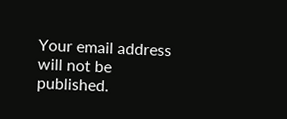Your email address will not be published.